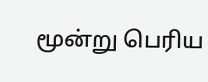மூன்று பெரிய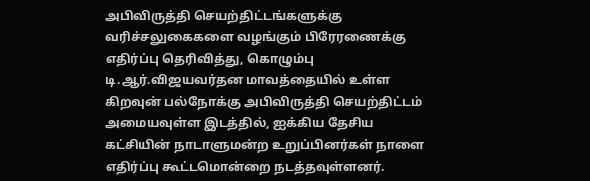அபிவிருத்தி செயற்திட்டங்களுக்கு வரிச்சலுகைகளை வழங்கும் பிரேரணைக்கு எதிர்ப்பு தெரிவித்து, கொழும்பு டி.ஆர்.விஜயவர்தன மாவத்தையில் உள்ள கிறவுன் பல்நோக்கு அபிவிருத்தி செயற்திட்டம் அமையவுள்ள இடத்தில், ஐக்கிய தேசிய கட்சியின் நாடாளுமன்ற உறுப்பினர்கள் நாளை எதிர்ப்பு கூட்டமொன்றை நடத்தவுள்ளனர்.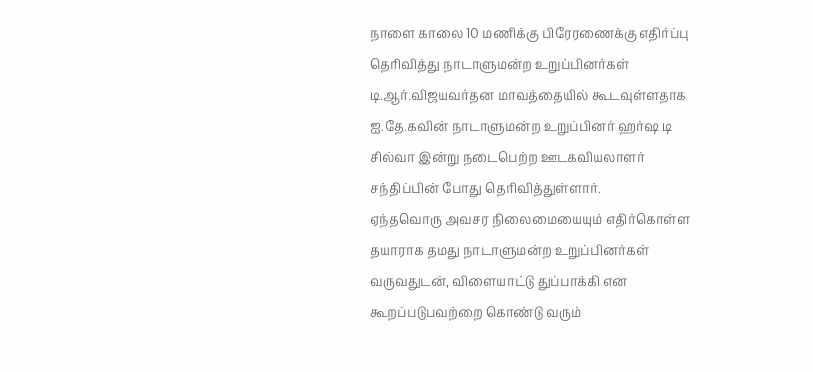நாளை காலை 10 மணிக்கு பிரேரணைக்கு எதிர்ப்பு தெரிவித்து நாடாளுமன்ற உறுப்பினர்கள் டி.ஆர்.விஜயவர்தன மாவத்தையில் கூடவுள்ளதாக ஐ.தே.கவின் நாடாளுமன்ற உறுப்பினர் ஹர்ஷ டி சில்வா இன்று நடைபெற்ற ஊடகவியலாளர் சந்திப்பின் போது தெரிவித்துள்ளார்.
ஏந்தவொரு அவசர நிலைமையையும் எதிர்கொள்ள தயாராக தமது நாடாளுமன்ற உறுப்பினர்கள் வருவதுடன், விளையாட்டு துப்பாக்கி என கூறப்படுபவற்றை கொண்டு வரும்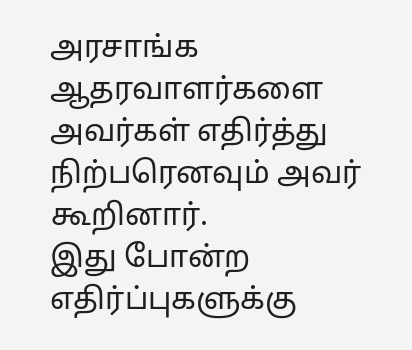அரசாங்க ஆதரவாளர்களை அவர்கள் எதிர்த்து நிற்பரெனவும் அவர் கூறினார்.
இது போன்ற எதிர்ப்புகளுக்கு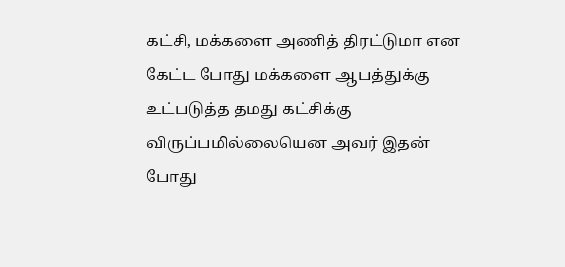கட்சி, மக்களை அணித் திரட்டுமா என கேட்ட போது மக்களை ஆபத்துக்கு உட்படுத்த தமது கட்சிக்கு விருப்பமில்லையென அவர் இதன் போது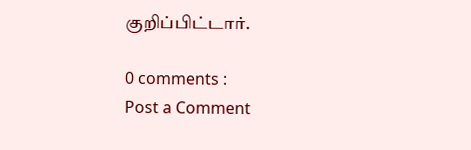குறிப்பிட்டார்.

0 comments :
Post a Comment